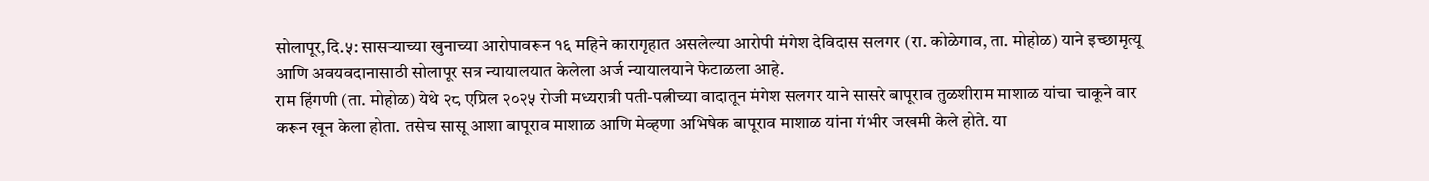सोलापूर,दि.५: सासऱ्याच्या खुनाच्या आरोपावरून १६ महिने कारागृहात असलेल्या आरोपी मंगेश देविदास सलगर (रा. कोळेगाव, ता. मोहोळ) याने इच्छामृत्यू आणि अवयवदानासाठी सोलापूर सत्र न्यायालयात केलेला अर्ज न्यायालयाने फेटाळला आहे.
राम हिंगणी (ता. मोहोळ) येथे २८ एप्रिल २०२५ रोजी मध्यरात्री पती-पत्नीच्या वादातून मंगेश सलगर याने सासरे बापूराव तुळशीराम माशाळ यांचा चाकूने वार करून खून केला होता. तसेच सासू आशा बापूराव माशाळ आणि मेव्हणा अभिषेक बापूराव माशाळ यांना गंभीर जखमी केले होते. या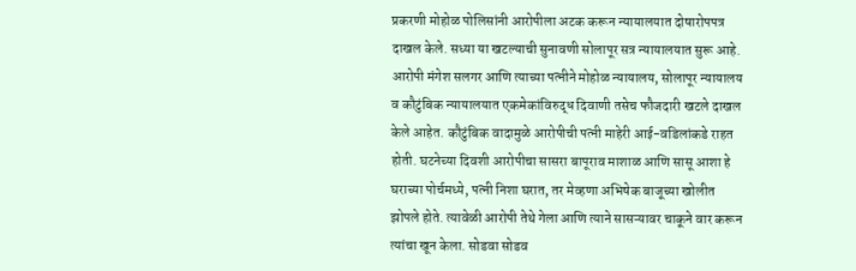प्रकरणी मोहोळ पोलिसांनी आरोपीला अटक करून न्यायालयात दोषारोपपत्र दाखल केले. सध्या या खटल्याची सुनावणी सोलापूर सत्र न्यायालयात सुरू आहे.
आरोपी मंगेश सलगर आणि त्याच्या पत्नीने मोहोळ न्यायालय, सोलापूर न्यायालय व कौटुंबिक न्यायालयात एकमेकांविरुद्ध दिवाणी तसेच फौजदारी खटले दाखल केले आहेत. कौटुंबिक वादामुळे आरोपीची पत्नी माहेरी आई-वडिलांकडे राहत होती. घटनेच्या दिवशी आरोपीचा सासरा बापूराव माशाळ आणि सासू आशा हे घराच्या पोर्चमध्ये, पत्नी निशा घरात, तर मेव्हणा अभिषेक बाजूच्या खोलीत झोपले होते. त्यावेळी आरोपी तेथे गेला आणि त्याने सासऱ्यावर चाकूने वार करून त्यांचा खून केला. सोडवा सोडव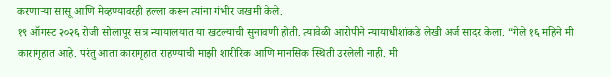करणाऱ्या सासू आणि मेव्हण्यावरही हल्ला करून त्यांना गंभीर जखमी केले.
१९ ऑगस्ट २०२६ रोजी सोलापूर सत्र न्यायालयात या खटल्याची सुनावणी होती. त्यावेळी आरोपीने न्यायाधीशांकडे लेखी अर्ज सादर केला. “गेले १६ महिने मी कारागृहात आहे. परंतु आता कारागृहात राहण्याची माझी शारीरिक आणि मानसिक स्थिती उरलेली नाही. मी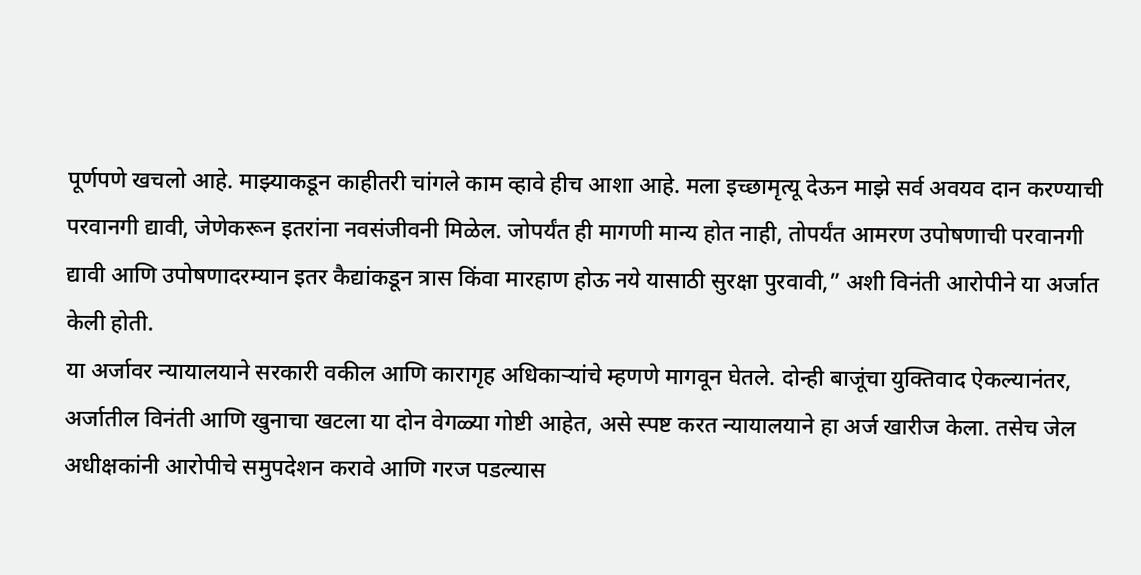पूर्णपणे खचलो आहे. माझ्याकडून काहीतरी चांगले काम व्हावे हीच आशा आहे. मला इच्छामृत्यू देऊन माझे सर्व अवयव दान करण्याची परवानगी द्यावी, जेणेकरून इतरांना नवसंजीवनी मिळेल. जोपर्यंत ही मागणी मान्य होत नाही, तोपर्यंत आमरण उपोषणाची परवानगी द्यावी आणि उपोषणादरम्यान इतर कैद्यांकडून त्रास किंवा मारहाण होऊ नये यासाठी सुरक्षा पुरवावी,” अशी विनंती आरोपीने या अर्जात केली होती.
या अर्जावर न्यायालयाने सरकारी वकील आणि कारागृह अधिकाऱ्यांचे म्हणणे मागवून घेतले. दोन्ही बाजूंचा युक्तिवाद ऐकल्यानंतर, अर्जातील विनंती आणि खुनाचा खटला या दोन वेगळ्या गोष्टी आहेत, असे स्पष्ट करत न्यायालयाने हा अर्ज खारीज केला. तसेच जेल अधीक्षकांनी आरोपीचे समुपदेशन करावे आणि गरज पडल्यास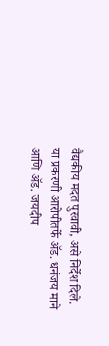वैद्यकीय मदत पुरवावी, असे निर्देश दिले.
या प्रकरणी आरोपीतर्फे ॲड. धनंजय माने आणि ॲड. जयदीप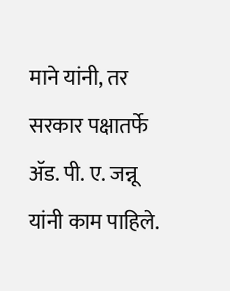माने यांनी, तर सरकार पक्षातर्फे ॲड. पी. ए. जन्नू यांनी काम पाहिले.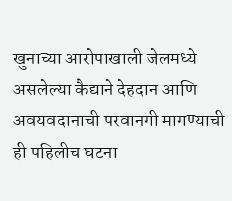खुनाच्या आरोपाखाली जेलमध्ये असलेल्या कैद्याने देहदान आणि अवयवदानाची परवानगी मागण्याची ही पहिलीच घटना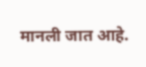मानली जात आहे.